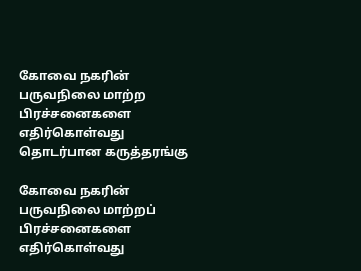கோவை நகரின் பருவநிலை மாற்ற பிரச்சனைகளை எதிர்கொள்வது தொடர்பான கருத்தரங்கு

கோவை நகரின் பருவநிலை மாற்றப்‌ பிரச்சனைகளை எதிர்கொள்வது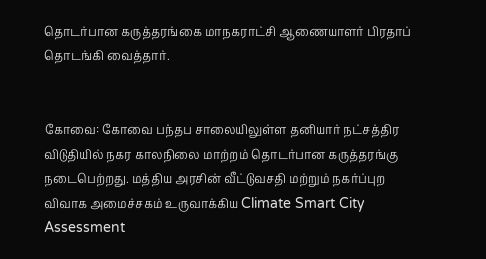தொடர்பான கருத்தரங்கை மாநகராட்சி ஆணையாளர்‌ பிரதாப்‌ தொடங்கி வைத்தார்.


கோவை: கோவை பந்தப சாலையிலுள்ள தனியார் நட்சத்திர விடுதியில் நகர காலநிலை மாற்றம்‌ தொடர்பான கருத்தரங்கு நடைபெற்றது. மத்திய அரசின்‌ வீட்டுவசதி மற்றும்‌ நகர்ப்புற விவாக அமைச்சகம்‌ உருவாக்கிய Climate Smart City Assessment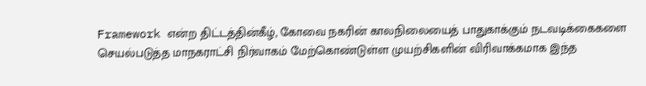Framework என்ற திட்டத்தின்கீழ்‌, கோவை நகரின் காலநிலையைத்‌ பாதுகாக்கும் நடவடிக்கைகளை செயல்படுத்த மாநகராட்சி நிர்வாகம்‌ மேற்கொண்டுள்ள முயற்சிகளின்‌ விரிவாக்கமாக இந்த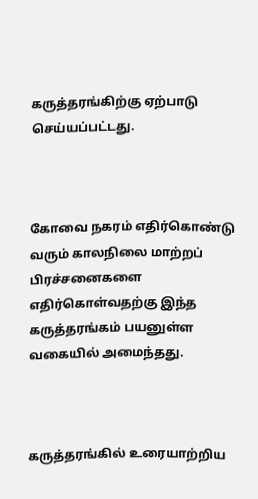கருத்தரங்கிற்கு ஏற்பாடு செய்யப்பட்டது.



கோவை நகரம் எதிர்கொண்டு வரும் காலநிலை மாற்றப்‌ பிரச்சனைகளை எதிர்கொள்வதற்கு இந்த கருத்தரங்கம்‌ பயனுள்ள வகையில் அமைந்தது.



கருத்தரங்கில் உரையாற்றிய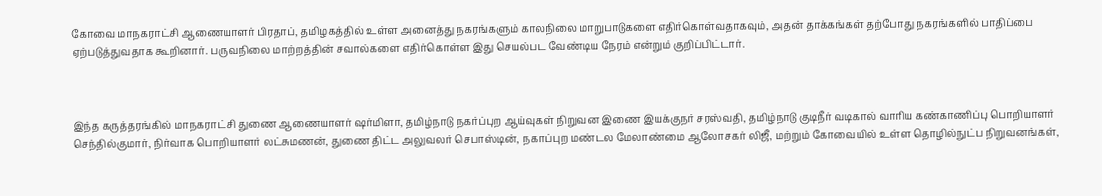கோவை மாநகராட்சி ஆணையாளர்‌ பிரதாப், தமிழகத்தில்‌ உள்ள அனைத்து நகரங்களும்‌ காலநிலை மாறுபாடுகளை எதிர்கொள்வதாகவும், அதன்‌ தாக்கங்கள்‌ தற்போது நகரங்களில்‌ பாதிப்பை ஏற்படுத்துவதாக கூறினார். பருவநிலை மாற்றத்தின் சவால்களை எதிர்கொள்ள இது செயல்பட வேண்டிய நேரம்‌ என்றும்‌ குறிப்பிட்டார்.



இந்த கருத்தரங்கில் மாநகராட்சி துணை ஆணையாளர்‌ ஷர்மிளா, தமிழ்நாடு நகர்ப்புற ஆய்வுகள்‌ நிறுவன இணை இயக்குநர் சரஸ்வதி, தமிழ்நாடு குடிநீர் வடிகால்‌ வாரிய கண்காணிப்பு பொறியாளர்‌ செந்தில்குமார்‌, நிர்வாக பொறியாளர்‌ லட்சுமணன்‌, துணை திட்ட அலுவலர்‌ செபாஸ்டின்‌, நகாப்புற மண்டல மேலாண்மை ஆலோசகர்‌ லிஜீ, மற்றும் கோவையில்‌ உள்ள தொழில்நுட்ப நிறுவனங்கள்‌,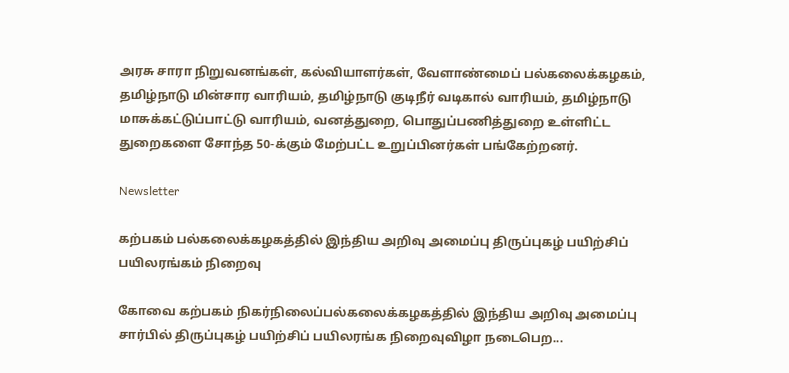அரசு சாரா நிறுவனங்கள்‌, கல்வியாளர்கள்‌, வேளாண்மைப்‌ பல்கலைக்கழகம்‌, தமிழ்நாடு மின்சார வாரியம்‌, தமிழ்நாடு குடிநீர்‌ வடிகால்‌ வாரியம்‌, தமிழ்நாடு மாசுக்கட்டுப்பாட்டு வாரியம்‌, வனத்துறை, பொதுப்பணித்துறை உள்ளிட்ட துறைகளை சோந்த 50-க்கும்‌ மேற்பட்ட உறுப்பினர்கள்‌ பங்கேற்றனர்.

Newsletter

கற்பகம் பல்கலைக்கழகத்தில் இந்திய அறிவு அமைப்பு திருப்புகழ் பயிற்சிப் பயிலரங்கம் நிறைவு

கோவை கற்பகம் நிகர்நிலைப்பல்கலைக்கழகத்தில் இந்திய அறிவு அமைப்பு சார்பில் திருப்புகழ் பயிற்சிப் பயிலரங்க நிறைவுவிழா நடைபெற...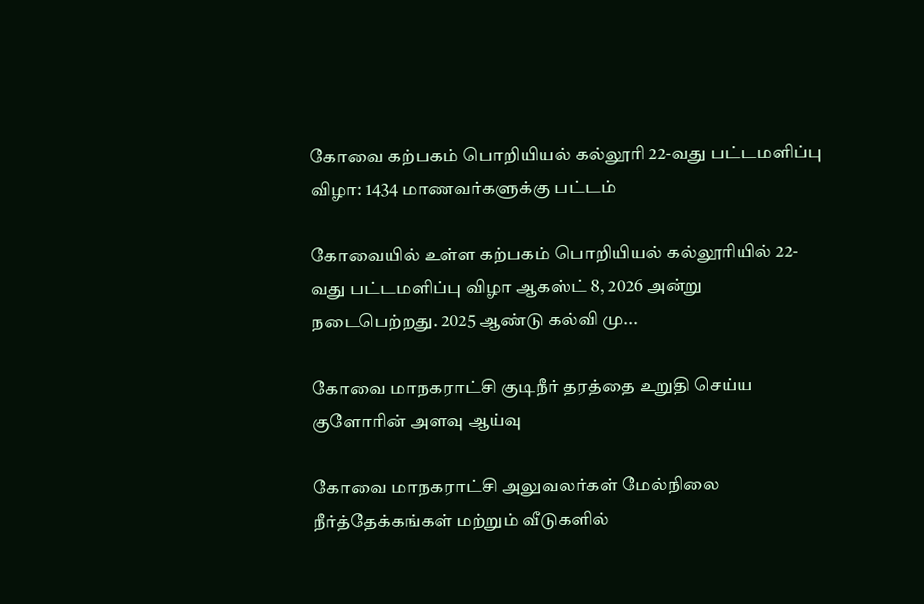கோவை கற்பகம் பொறியியல் கல்லூரி 22-வது பட்டமளிப்பு விழா: 1434 மாணவர்களுக்கு பட்டம்

கோவையில் உள்ள கற்பகம் பொறியியல் கல்லூரியில் 22-வது பட்டமளிப்பு விழா ஆகஸ்ட் 8, 2026 அன்று நடைபெற்றது. 2025 ஆண்டு கல்வி மு...

கோவை மாநகராட்சி குடிநீர் தரத்தை உறுதி செய்ய குளோரின் அளவு ஆய்வு

கோவை மாநகராட்சி அலுவலர்கள் மேல்நிலை நீர்த்தேக்கங்கள் மற்றும் வீடுகளில்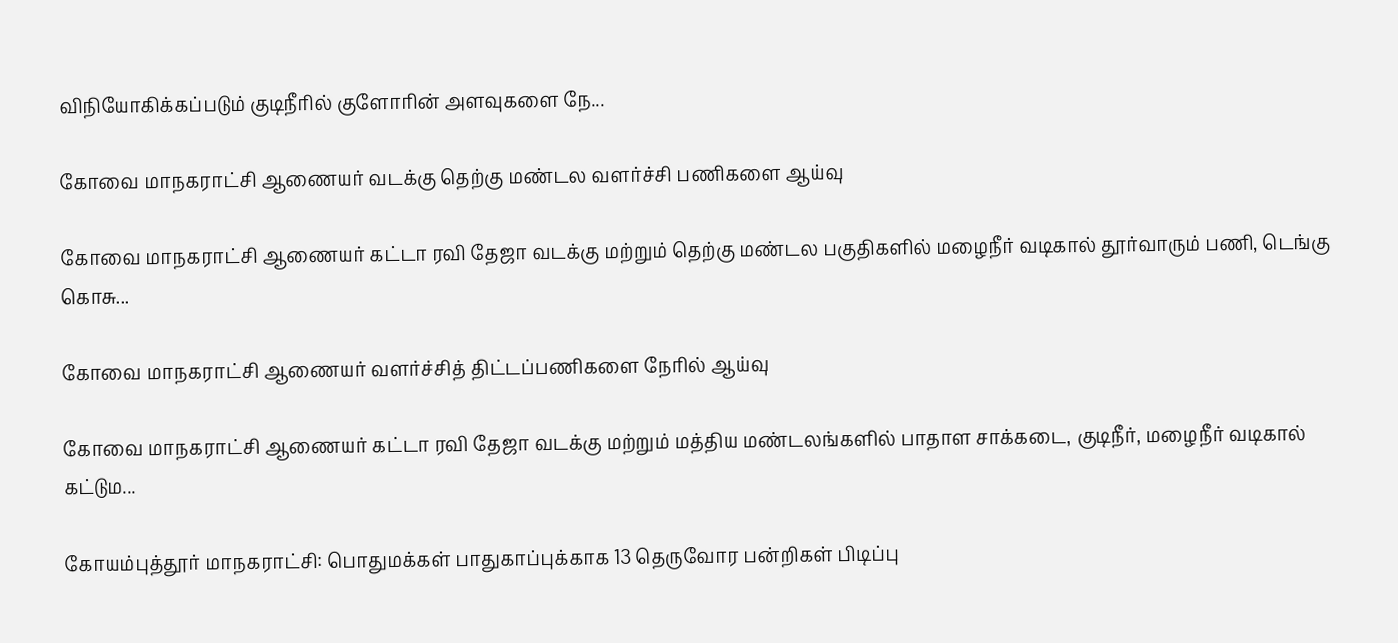விநியோகிக்கப்படும் குடிநீரில் குளோரின் அளவுகளை நே...

கோவை மாநகராட்சி ஆணையர் வடக்கு தெற்கு மண்டல வளர்ச்சி பணிகளை ஆய்வு

கோவை மாநகராட்சி ஆணையர் கட்டா ரவி தேஜா வடக்கு மற்றும் தெற்கு மண்டல பகுதிகளில் மழைநீர் வடிகால் தூர்வாரும் பணி, டெங்கு கொசு...

கோவை மாநகராட்சி ஆணையர் வளர்ச்சித் திட்டப்பணிகளை நேரில் ஆய்வு

கோவை மாநகராட்சி ஆணையர் கட்டா ரவி தேஜா வடக்கு மற்றும் மத்திய மண்டலங்களில் பாதாள சாக்கடை, குடிநீர், மழைநீர் வடிகால் கட்டும...

கோயம்புத்தூர் மாநகராட்சி: பொதுமக்கள் பாதுகாப்புக்காக 13 தெருவோர பன்றிகள் பிடிப்பு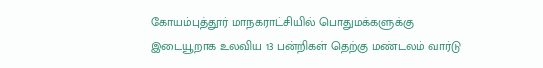கோயம்புத்தூர் மாநகராட்சியில் பொதுமக்களுக்கு இடையூறாக உலவிய 13 பன்றிகள் தெற்கு மண்டலம் வார்டு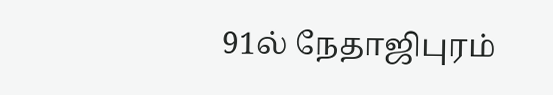91ல் நேதாஜிபுரம்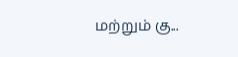மற்றும் கு...